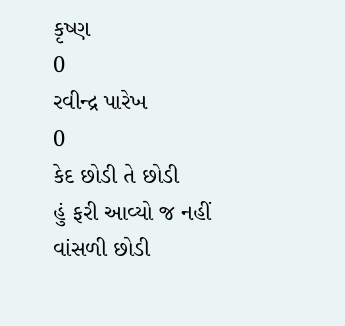કૃષ્ણ
0
રવીન્દ્ર પારેખ
0
કેદ છોડી તે છોડી
હું ફરી આવ્યો જ નહીં
વાંસળી છોડી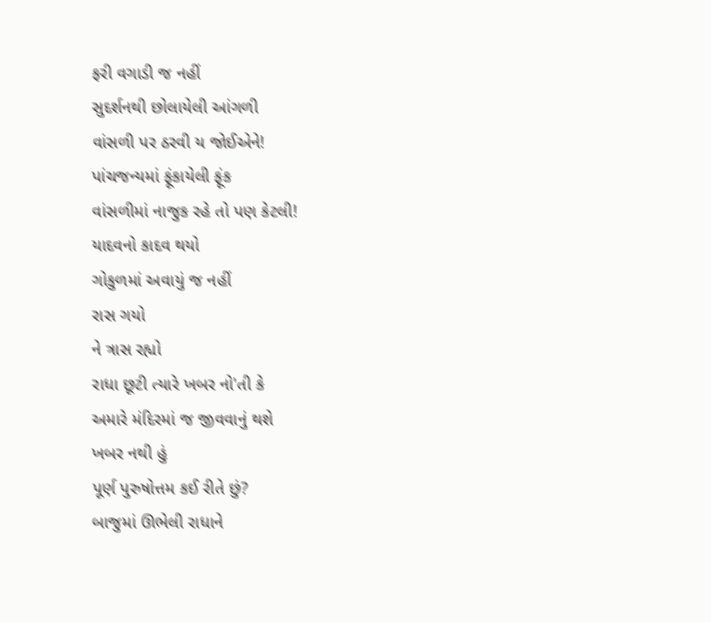ફરી વગાડી જ નહીં
સુદર્શનથી છોલાયેલી આંગળી
વાંસળી પર ઠરવી ય જોઈએને!
પાંચજન્યમાં ફૂંકાયેલી ફૂંક
વાંસળીમાં નાજુક રહે તો પણ કેટલી!
યાદવનો કાદવ થયો
ગોકુળમાં અવાયું જ નહીં
રાસ ગયો
ને ત્રાસ રહ્યો
રાધા છૂટી ત્યારે ખબર નો'તી કે
અમારે મંદિરમાં જ જીવવાનું થશે
ખબર નથી હું
પૂર્ણ પુરુષોત્તમ કઈ રીતે છું?
બાજુમાં ઊભેલી રાધાને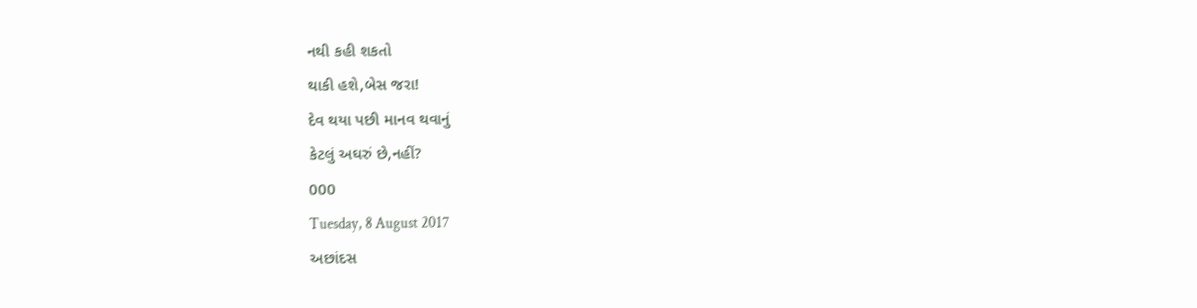નથી કહી શકતો
થાકી હશે,બેસ જરા!
દેવ થયા પછી માનવ થવાનું
કેટલું અઘરું છે,નહીં?
000
Tuesday, 8 August 2017
અછાંદસ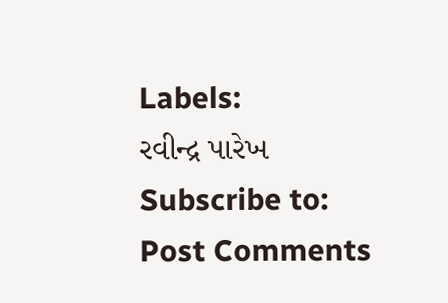Labels:
રવીન્દ્ર પારેખ
Subscribe to:
Post Comments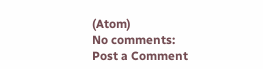(Atom)
No comments:
Post a Comment